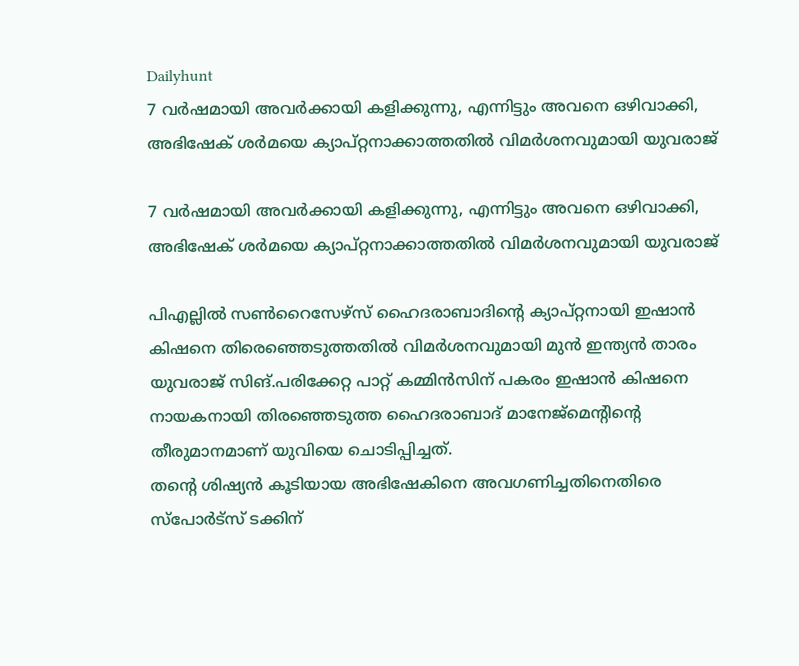Dailyhunt
7 വര്‍ഷമായി അവര്‍ക്കായി കളിക്കുന്നു, എന്നിട്ടും അവനെ ഒഴിവാക്കി, അഭിഷേക് ശര്‍മയെ ക്യാപ്റ്റനാക്കാത്തതില്‍ വിമര്‍ശനവുമായി യുവരാജ്

7 വര്‍ഷമായി അവര്‍ക്കായി കളിക്കുന്നു, എന്നിട്ടും അവനെ ഒഴിവാക്കി, അഭിഷേക് ശര്‍മയെ ക്യാപ്റ്റനാക്കാത്തതില്‍ വിമര്‍ശനവുമായി യുവരാജ്

പിഎല്ലില്‍ സണ്‍റൈസേഴ്സ് ഹൈദരാബാദിന്റെ ക്യാപ്റ്റനായി ഇഷാന്‍ കിഷനെ തിരെഞ്ഞെടുത്തതില്‍ വിമര്‍ശനവുമായി മുന്‍ ഇന്ത്യന്‍ താരം യുവരാജ് സിങ്.പരിക്കേറ്റ പാറ്റ് കമ്മിന്‍സിന് പകരം ഇഷാന്‍ കിഷനെ നായകനായി തിരഞ്ഞെടുത്ത ഹൈദരാബാദ് മാനേജ്മെന്റിന്റെ തീരുമാനമാണ് യുവിയെ ചൊടിപ്പിച്ചത്.
തന്റെ ശിഷ്യന്‍ കൂടിയായ അഭിഷേകിനെ അവഗണിച്ചതിനെതിരെ സ്‌പോര്‍ട്‌സ് ടക്കിന്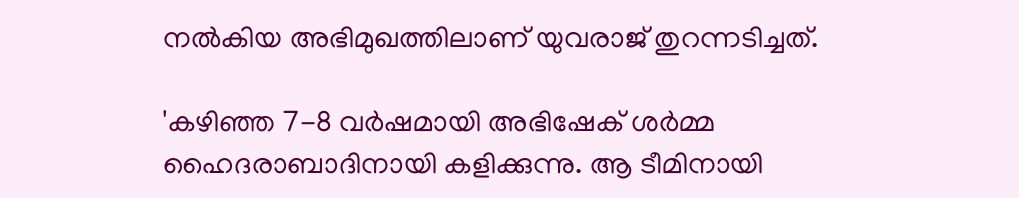നല്‍കിയ അഭിമുഖത്തിലാണ് യുവരാജ് തുറന്നടിച്ചത്.

'കഴിഞ്ഞ 7-8 വര്‍ഷമായി അഭിഷേക് ശര്‍മ്മ ഹൈദരാബാദിനായി കളിക്കുന്നു. ആ ടീമിനായി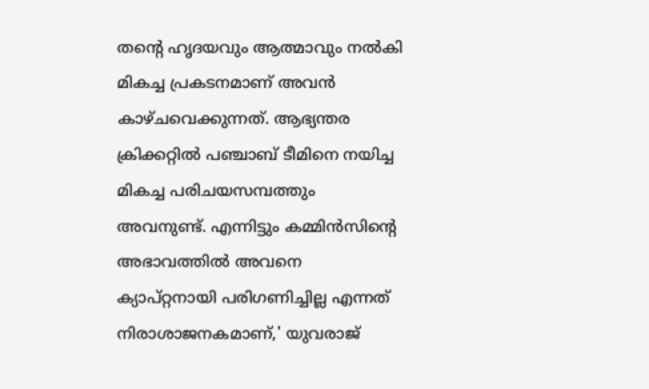തന്റെ ഹൃദയവും ആത്മാവും നല്‍കി മികച്ച പ്രകടനമാണ് അവന്‍ കാഴ്ചവെക്കുന്നത്. ആഭ്യന്തര ക്രിക്കറ്റില്‍ പഞ്ചാബ് ടീമിനെ നയിച്ച മികച്ച പരിചയസമ്പത്തും അവനുണ്ട്. എന്നിട്ടും കമ്മിന്‍സിന്റെ അഭാവത്തില്‍ അവനെ ക്യാപ്റ്റനായി പരിഗണിച്ചില്ല എന്നത് നിരാശാജനകമാണ്,' യുവരാജ്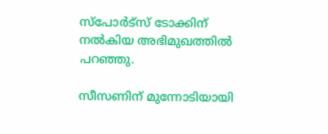സ്‌പോര്‍ട്‌സ് ടോക്കിന് നല്‍കിയ അഭിമുഖത്തില്‍ പറഞ്ഞു.

സീസണിന് മുന്നോടിയായി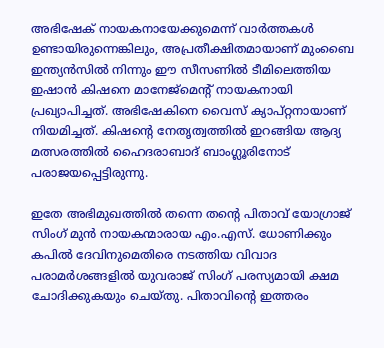അഭിഷേക് നായകനായേക്കുമെന്ന് വാര്‍ത്തകള്‍ ഉണ്ടായിരുന്നെങ്കിലും, അപ്രതീക്ഷിതമായാണ് മുംബൈ ഇന്ത്യന്‍സില്‍ നിന്നും ഈ സീസണില്‍ ടീമിലെത്തിയ ഇഷാന്‍ കിഷനെ മാനേജ്മെന്റ് നായകനായി പ്രഖ്യാപിച്ചത്. അഭിഷേകിനെ വൈസ് ക്യാപ്റ്റനായാണ് നിയമിച്ചത്. കിഷന്റെ നേതൃത്വത്തില്‍ ഇറങ്ങിയ ആദ്യ മത്സരത്തില്‍ ഹൈദരാബാദ് ബാംഗ്ലൂരിനോട് പരാജയപ്പെട്ടിരുന്നു.

ഇതേ അഭിമുഖത്തില്‍ തന്നെ തന്റെ പിതാവ് യോഗ്രാജ് സിംഗ് മുന്‍ നായകന്മാരായ എം.എസ്. ധോണിക്കും കപില്‍ ദേവിനുമെതിരെ നടത്തിയ വിവാദ പരാമര്‍ശങ്ങളില്‍ യുവരാജ് സിംഗ് പരസ്യമായി ക്ഷമ ചോദിക്കുകയും ചെയ്തു. പിതാവിന്റെ ഇത്തരം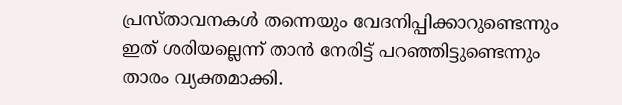പ്രസ്താവനകള്‍ തന്നെയും വേദനിപ്പിക്കാറുണ്ടെന്നും ഇത് ശരിയല്ലെന്ന് താന്‍ നേരിട്ട് പറഞ്ഞിട്ടുണ്ടെന്നും താരം വ്യക്തമാക്കി.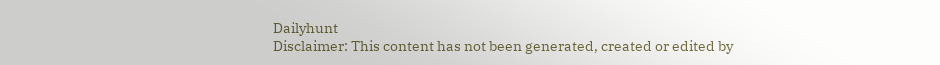Dailyhunt
Disclaimer: This content has not been generated, created or edited by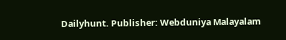Dailyhunt. Publisher: Webduniya Malayalam